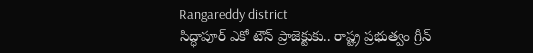Rangareddy district
సిద్ధాపూర్ ఎకో టౌన్ ప్రాజెక్టుకు.. రాష్ట్ర ప్రభుత్వం గ్రీన్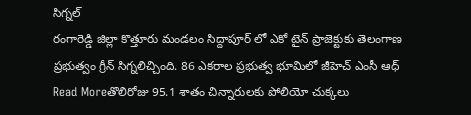సిగ్నల్
రంగారెడ్డి జిల్లా కొత్తూరు మండలం సిద్దాపూర్ లో ఎకో టైన్ ప్రాజెక్టుకు తెలంగాణ ప్రభుత్వం గ్రీన్ సిగ్నలిచ్చింది. 86 ఎకరాల ప్రభుత్వ భూమిలో జీహెచ్ ఎంసీ ఆధ్
Read Moreతొలిరోజు 95.1 శాతం చిన్నారులకు పోలియో చుక్కలు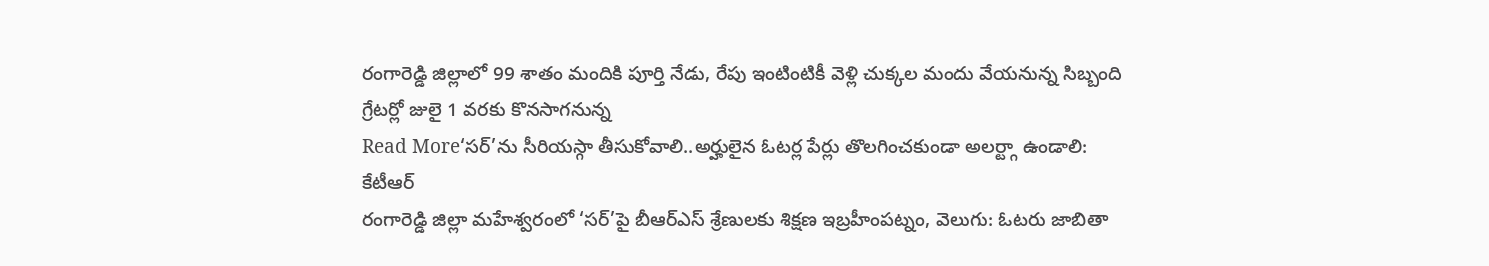రంగారెడ్డి జిల్లాలో 99 శాతం మందికి పూర్తి నేడు, రేపు ఇంటింటికీ వెళ్లి చుక్కల మందు వేయనున్న సిబ్బంది గ్రేటర్లో జులై 1 వరకు కొనసాగనున్న
Read More‘సర్’ను సీరియస్గా తీసుకోవాలి..అర్హులైన ఓటర్ల పేర్లు తొలగించకుండా అలర్ట్గా ఉండాలి: కేటీఆర్
రంగారెడ్డి జిల్లా మహేశ్వరంలో ‘సర్’పై బీఆర్ఎస్ శ్రేణులకు శిక్షణ ఇబ్రహీంపట్నం, వెలుగు: ఓటరు జాబితా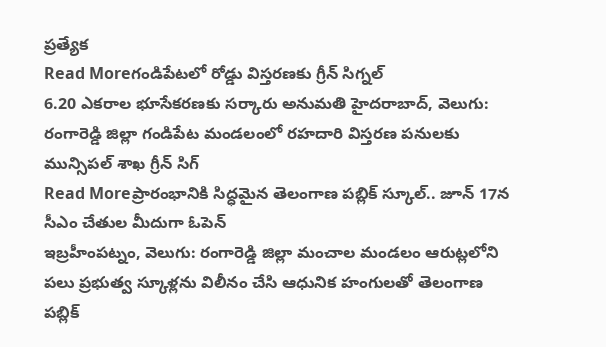ప్రత్యేక
Read Moreగండిపేటలో రోడ్డు విస్తరణకు గ్రీన్ సిగ్నల్
6.20 ఎకరాల భూసేకరణకు సర్కారు అనుమతి హైదరాబాద్, వెలుగు: రంగారెడ్డి జిల్లా గండిపేట మండలంలో రహదారి విస్తరణ పనులకు మున్సిపల్ శాఖ గ్రీన్ సిగ్
Read Moreప్రారంభానికి సిద్ధమైన తెలంగాణ పబ్లిక్ స్కూల్.. జూన్ 17న సీఎం చేతుల మీదుగా ఓపెన్
ఇబ్రహీంపట్నం, వెలుగు: రంగారెడ్డి జిల్లా మంచాల మండలం ఆరుట్లలోని పలు ప్రభుత్వ స్కూళ్లను విలీనం చేసి ఆధునిక హంగులతో తెలంగాణ పబ్లిక్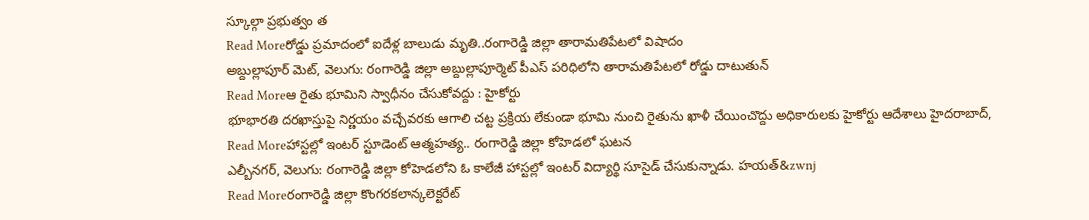స్కూల్గా ప్రభుత్వం త
Read Moreరోడ్డు ప్రమాదంలో ఐదేళ్ల బాలుడు మృతి..రంగారెడ్డి జిల్లా తారామతిపేటలో విషాదం
అబ్దుల్లాపూర్ మెట్, వెలుగు: రంగారెడ్డి జిల్లా అబ్దుల్లాపూర్మెట్ పీఎస్ పరిధిలోని తారామతిపేటలో రోడ్డు దాటుతున్
Read Moreఆ రైతు భూమిని స్వాధీనం చేసుకోవద్దు : హైకోర్టు
భూభారతి దరఖాస్తుపై నిర్ణయం వచ్చేవరకు ఆగాలి చట్ట ప్రక్రియ లేకుండా భూమి నుంచి రైతును ఖాళీ చేయించొద్దు అధికారులకు హైకోర్టు ఆదేశాలు హైదరాబాద్,
Read Moreహాస్టల్లో ఇంటర్ స్టూడెంట్ ఆత్మహత్య.. రంగారెడ్డి జిల్లా కోహెడలో ఘటన
ఎల్బీనగర్, వెలుగు: రంగారెడ్డి జిల్లా కోహెడలోని ఓ కాలేజీ హాస్టల్లో ఇంటర్ విద్యార్థి సూసైడ్ చేసుకున్నాడు. హయత్&zwnj
Read Moreరంగారెడ్డి జిల్లా కొంగరకలాన్కలెక్టరేట్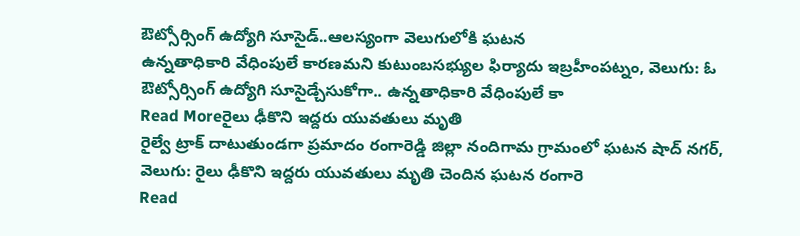ఔట్సోర్సింగ్ ఉద్యోగి సూసైడ్..ఆలస్యంగా వెలుగులోకి ఘటన
ఉన్నతాధికారి వేధింపులే కారణమని కుటుంబసభ్యుల ఫిర్యాదు ఇబ్రహీంపట్నం, వెలుగు: ఓ ఔట్సోర్సింగ్ ఉద్యోగి సూసైడ్చేసుకోగా.. ఉన్నతాధికారి వేధింపులే కా
Read Moreరైలు ఢీకొని ఇద్దరు యువతులు మృతి
రైల్వే ట్రాక్ దాటుతుండగా ప్రమాదం రంగారెడ్డి జిల్లా నందిగామ గ్రామంలో ఘటన షాద్ నగర్, వెలుగు: రైలు ఢీకొని ఇద్దరు యువతులు మృతి చెందిన ఘటన రంగారె
Read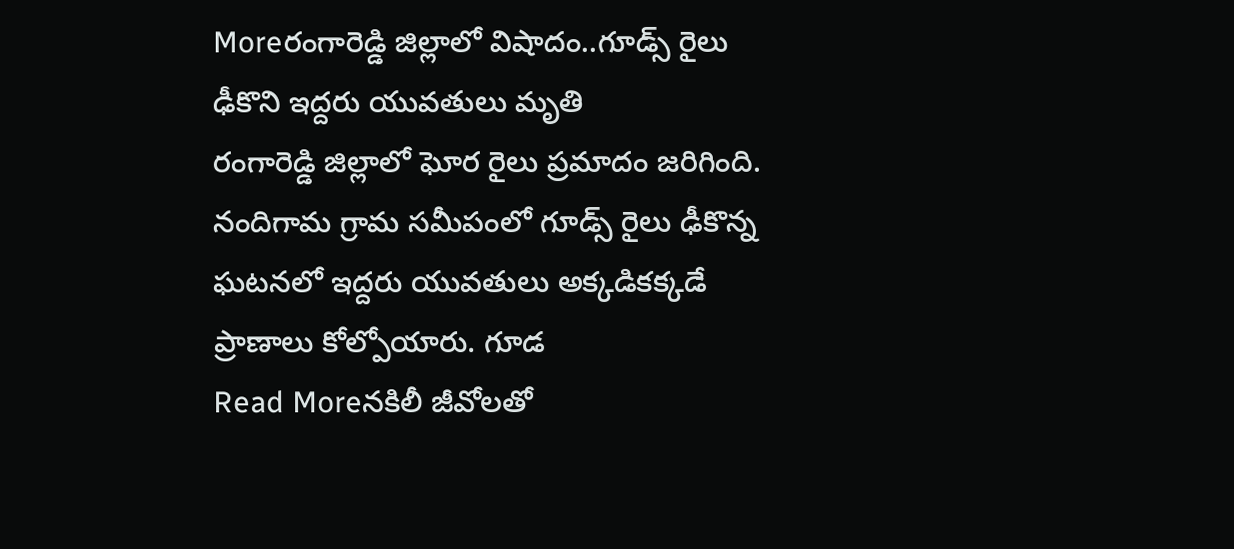Moreరంగారెడ్డి జిల్లాలో విషాదం..గూడ్స్ రైలు ఢీకొని ఇద్దరు యువతులు మృతి
రంగారెడ్డి జిల్లాలో ఘోర రైలు ప్రమాదం జరిగింది. నందిగామ గ్రామ సమీపంలో గూడ్స్ రైలు ఢీకొన్న ఘటనలో ఇద్దరు యువతులు అక్కడికక్కడే ప్రాణాలు కోల్పోయారు. గూడ
Read Moreనకిలీ జీవోలతో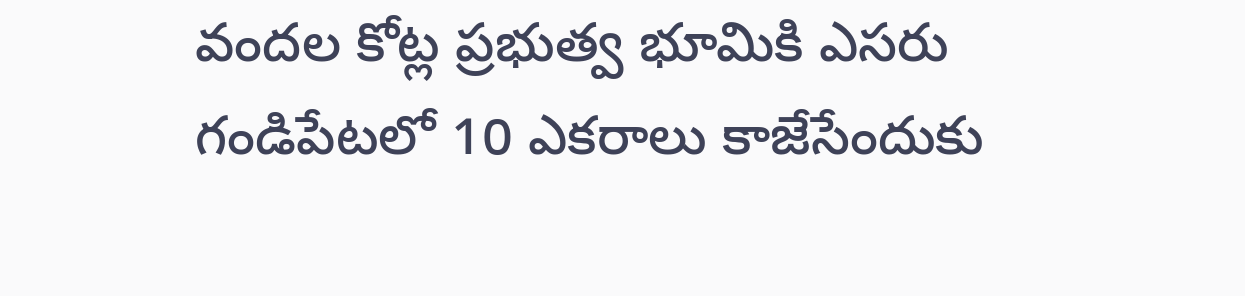వందల కోట్ల ప్రభుత్వ భూమికి ఎసరు
గండిపేటలో 10 ఎకరాలు కాజేసేందుకు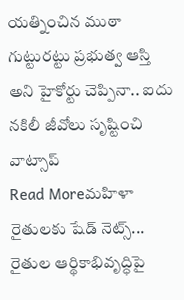యత్నించిన ముఠా గుట్టురట్టు ప్రభుత్వ ఆస్తి అని హైకోర్టు చెప్పినా.. ఐదు నకిలీ జీవోలు సృష్టించి వాట్సాప్
Read Moreమహిళా రైతులకు షేడ్ నెట్స్... రైతుల ఆర్థికాభివృద్ధిపై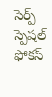సెర్ప్ స్పెషల్ ఫోకస్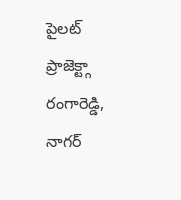పైలట్ ప్రాజెక్ట్గా రంగారెడ్డి, నాగర్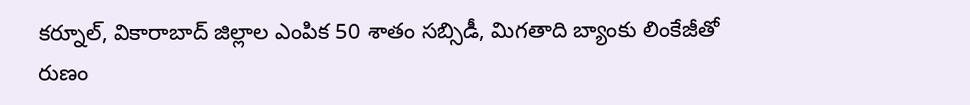కర్నూల్, వికారాబాద్ జిల్లాల ఎంపిక 50 శాతం సబ్సిడీ, మిగతాది బ్యాంకు లింకేజీతో రుణం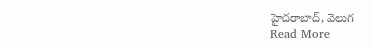హైదరాబాద్, వెలుగ
Read More